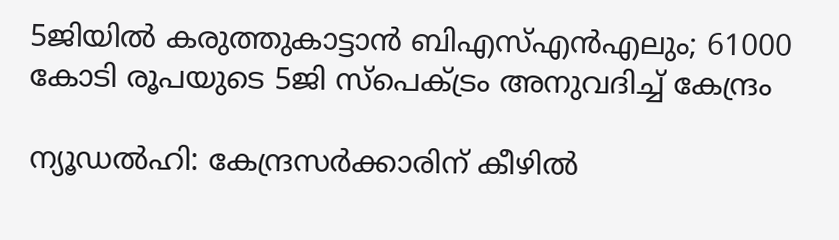5ജിയിൽ കരുത്തുകാട്ടാൻ ബിഎസ്എൻഎലും; 61000 കോടി രൂപയുടെ 5ജി സ്പെക്ട്രം അനുവദിച്ച് കേന്ദ്രം

ന്യൂഡല്‍ഹി: കേന്ദ്രസര്‍ക്കാരിന് കീഴില്‍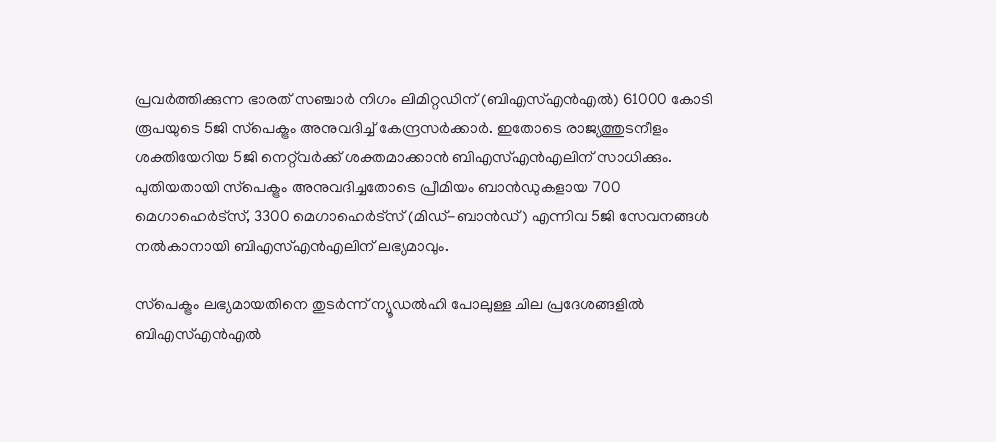പ്രവര്‍ത്തിക്കുന്ന ഭാരത് സഞ്ചാര്‍ നിഗം ലിമിറ്റഡിന് (ബിഎസ്എന്‍എല്‍) 61000 കോടി രൂപയുടെ 5ജി സ്‌പെക്ട്രം അനുവദിച്ച് കേന്ദ്രസര്‍ക്കാര്‍. ഇതോടെ രാജ്യത്തുടനീളം ശക്തിയേറിയ 5ജി നെറ്റ്‌വര്‍ക്ക് ശക്തമാക്കാന്‍ ബിഎസ്എന്‍എലിന് സാധിക്കും. പുതിയതായി സ്‌പെക്ട്രം അനുവദിച്ചതോടെ പ്രീമിയം ബാന്‍ഡുകളായ 700 മെഗാഹെര്‍ട്‌സ്, 3300 മെഗാഹെര്‍ട്‌സ് (മിഡ്-ബാന്‍ഡ്) എന്നിവ 5ജി സേവനങ്ങള്‍ നല്‍കാനായി ബിഎസ്എന്‍എലിന് ലഭ്യമാവും.

സ്‌പെക്ട്രം ലഭ്യമായതിനെ തുടര്‍ന്ന് ന്യൂഡല്‍ഹി പോലുള്ള ചില പ്രദേശങ്ങളില്‍ ബിഎസ്എന്‍എല്‍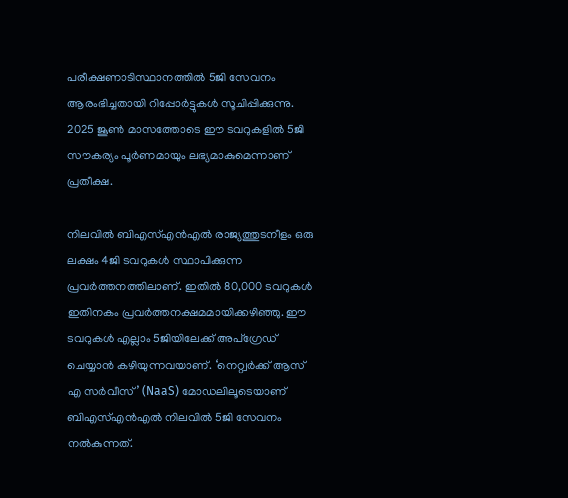പരീക്ഷണാടിസ്ഥാനത്തില്‍ 5ജി സേവനം ആരംഭിച്ചതായി റിപ്പോര്‍ട്ടുകള്‍ സൂചിപ്പിക്കുന്നു. 2025 ജൂണ്‍ മാസത്തോടെ ഈ ടവറുകളില്‍ 5ജി സൗകര്യം പൂര്‍ണമായും ലഭ്യമാകുമെന്നാണ് പ്രതീക്ഷ.

നിലവില്‍ ബിഎസ്എന്‍എല്‍ രാജ്യത്തുടനീളം ഒരു ലക്ഷം 4ജി ടവറുകള്‍ സ്ഥാപിക്കുന്ന പ്രവര്‍ത്തനത്തിലാണ്. ഇതില്‍ 80,000 ടവറുകള്‍ ഇതിനകം പ്രവര്‍ത്തനക്ഷമമായിക്കഴിഞ്ഞു. ഈ ടവറുകള്‍ എല്ലാം 5ജിയിലേക്ക് അപ്‌ഗ്രേഡ് ചെയ്യാന്‍ കഴിയുന്നവയാണ്. ‘നെറ്റ്വര്‍ക്ക് ആസ് എ സര്‍വീസ്’ (NaaS) മോഡലിലൂടെയാണ് ബിഎസ്എന്‍എല്‍ നിലവില്‍ 5ജി സേവനം നല്‍കുന്നത്.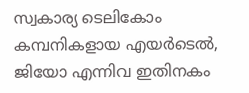സ്വകാര്യ ടെലികോം കമ്പനികളായ എയര്‍ടെല്‍, ജിയോ എന്നിവ ഇതിനകം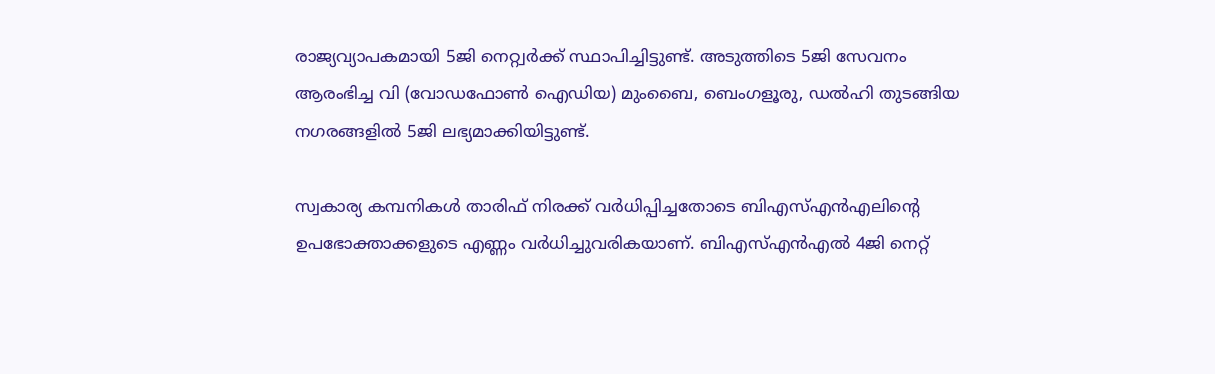രാജ്യവ്യാപകമായി 5ജി നെറ്റ്വര്‍ക്ക് സ്ഥാപിച്ചിട്ടുണ്ട്. അടുത്തിടെ 5ജി സേവനം ആരംഭിച്ച വി (വോഡഫോണ്‍ ഐഡിയ) മുംബൈ, ബെംഗളൂരു, ഡല്‍ഹി തുടങ്ങിയ നഗരങ്ങളില്‍ 5ജി ലഭ്യമാക്കിയിട്ടുണ്ട്.

സ്വകാര്യ കമ്പനികള്‍ താരിഫ് നിരക്ക് വര്‍ധിപ്പിച്ചതോടെ ബിഎസ്എന്‍എലിന്റെ ഉപഭോക്താക്കളുടെ എണ്ണം വര്‍ധിച്ചുവരികയാണ്. ബിഎസ്എന്‍എല്‍ 4ജി നെറ്റ്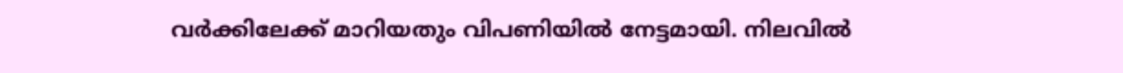വര്‍ക്കിലേക്ക് മാറിയതും വിപണിയില്‍ നേട്ടമായി. നിലവില്‍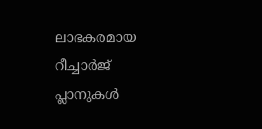ലാഭകരമായ റീച്ചാര്‍ജ് പ്ലാനുകള്‍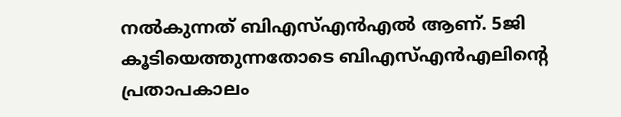നല്‍കുന്നത് ബിഎസ്എന്‍എല്‍ ആണ്. 5ജി കൂടിയെത്തുന്നതോടെ ബിഎസ്എന്‍എലിന്റെ പ്രതാപകാലം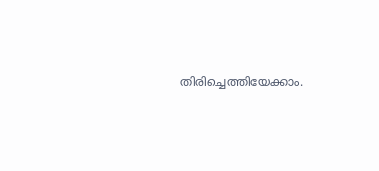തിരിച്ചെത്തിയേക്കാം.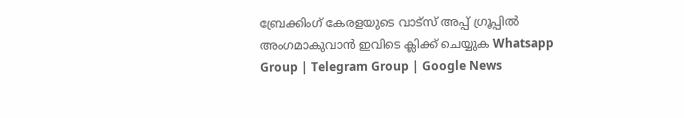ബ്രേക്കിംഗ് കേരളയുടെ വാട്സ് അപ്പ് ഗ്രൂപ്പിൽ അംഗമാകുവാൻ ഇവിടെ ക്ലിക്ക് ചെയ്യുക Whatsapp Group | Telegram Group | Google News